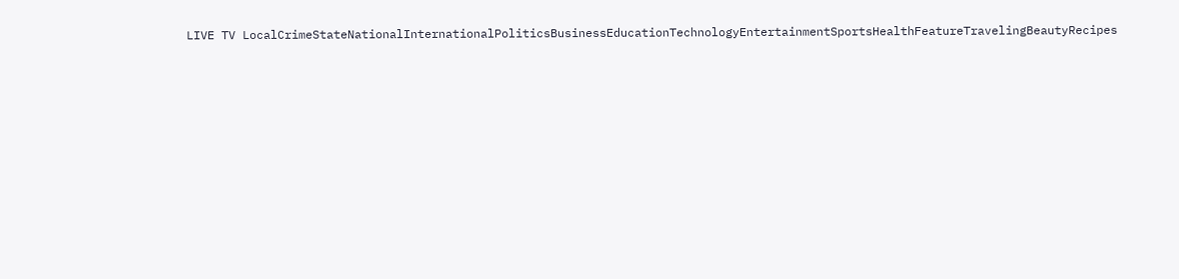LIVE TV LocalCrimeStateNationalInternationalPoliticsBusinessEducationTechnologyEntertainmentSportsHealthFeatureTravelingBeautyRecipes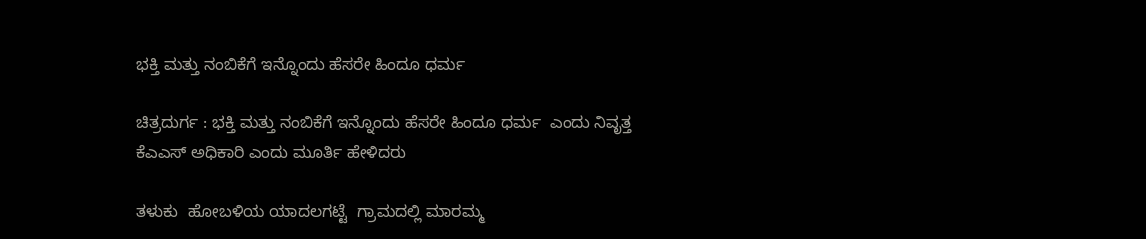ಭಕ್ತಿ ಮತ್ತು ನಂಬಿಕೆಗೆ ಇನ್ನೊಂದು ಹೆಸರೇ ಹಿಂದೂ ಧರ್ಮ

ಚಿತ್ರದುರ್ಗ : ಭಕ್ತಿ ಮತ್ತು ನಂಬಿಕೆಗೆ ಇನ್ನೊಂದು ಹೆಸರೇ ಹಿಂದೂ ಧರ್ಮ  ಎಂದು ನಿವೃತ್ತ ಕೆಎಎಸ್ ಅಧಿಕಾರಿ ಎಂದು ಮೂರ್ತಿ ಹೇಳಿದರು

ತಳುಕು  ಹೋಬಳಿಯ ಯಾದಲಗಟ್ಟೆ  ಗ್ರಾಮದಲ್ಲಿ ಮಾರಮ್ಮ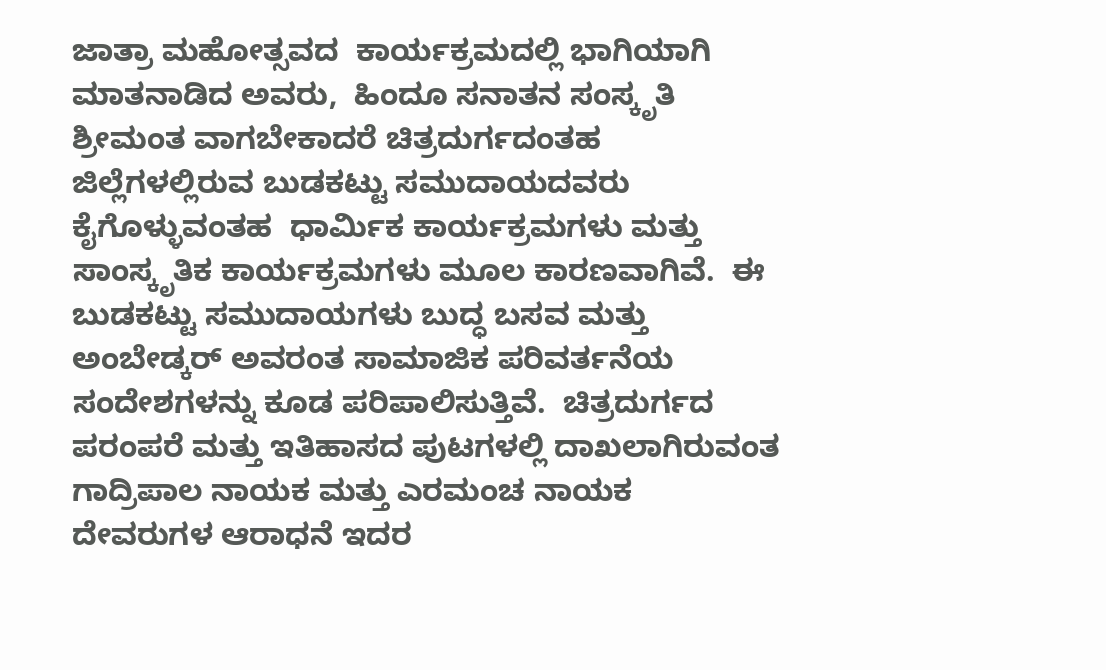ಜಾತ್ರಾ ಮಹೋತ್ಸವದ  ಕಾರ್ಯಕ್ರಮದಲ್ಲಿ ಭಾಗಿಯಾಗಿ ಮಾತನಾಡಿದ ಅವರು,  ಹಿಂದೂ ಸನಾತನ ಸಂಸ್ಕೃತಿ ಶ್ರೀಮಂತ ವಾಗಬೇಕಾದರೆ ಚಿತ್ರದುರ್ಗದಂತಹ ಜಿಲ್ಲೆಗಳಲ್ಲಿರುವ ಬುಡಕಟ್ಟು ಸಮುದಾಯದವರು ಕೈಗೊಳ್ಳುವಂತಹ  ಧಾರ್ಮಿಕ ಕಾರ್ಯಕ್ರಮಗಳು ಮತ್ತು ಸಾಂಸ್ಕೃತಿಕ ಕಾರ್ಯಕ್ರಮಗಳು ಮೂಲ ಕಾರಣವಾಗಿವೆ.  ಈ ಬುಡಕಟ್ಟು ಸಮುದಾಯಗಳು ಬುದ್ಧ ಬಸವ ಮತ್ತು ಅಂಬೇಡ್ಕರ್ ಅವರಂತ ಸಾಮಾಜಿಕ ಪರಿವರ್ತನೆಯ ಸಂದೇಶಗಳನ್ನು ಕೂಡ ಪರಿಪಾಲಿಸುತ್ತಿವೆ.  ಚಿತ್ರದುರ್ಗದ ಪರಂಪರೆ ಮತ್ತು ಇತಿಹಾಸದ ಪುಟಗಳಲ್ಲಿ ದಾಖಲಾಗಿರುವಂತ ಗಾದ್ರಿಪಾಲ ನಾಯಕ ಮತ್ತು ಎರಮಂಚ ನಾಯಕ ದೇವರುಗಳ ಆರಾಧನೆ ಇದರ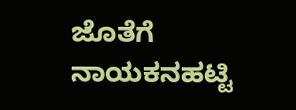ಜೊತೆಗೆ ನಾಯಕನಹಟ್ಟಿ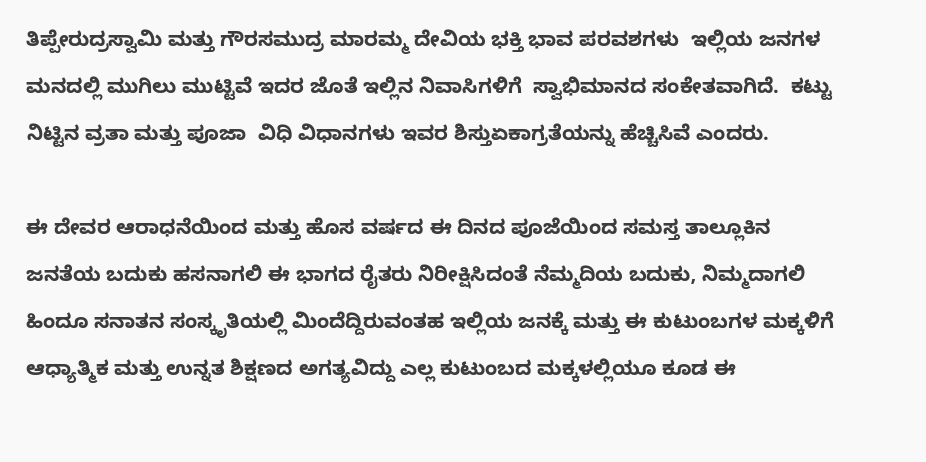ತಿಪ್ಪೇರುದ್ರಸ್ವಾಮಿ ಮತ್ತು ಗೌರಸಮುದ್ರ ಮಾರಮ್ಮ ದೇವಿಯ ಭಕ್ತಿ ಭಾವ ಪರವಶಗಳು  ಇಲ್ಲಿಯ ಜನಗಳ ಮನದಲ್ಲಿ ಮುಗಿಲು ಮುಟ್ಟಿವೆ ಇದರ ಜೊತೆ ಇಲ್ಲಿನ ನಿವಾಸಿಗಳಿಗೆ  ಸ್ವಾಭಿಮಾನದ ಸಂಕೇತವಾಗಿದೆ.  ಕಟ್ಟು ನಿಟ್ಟಿನ ವ್ರತಾ ಮತ್ತು ಪೂಜಾ  ವಿಧಿ ವಿಧಾನಗಳು ಇವರ ಶಿಸ್ತುಏಕಾಗ್ರತೆಯನ್ನು ಹೆಚ್ಚಿಸಿವೆ ಎಂದರು.

ಈ ದೇವರ ಆರಾಧನೆಯಿಂದ ಮತ್ತು ಹೊಸ ವರ್ಷದ ಈ ದಿನದ ಪೂಜೆಯಿಂದ ಸಮಸ್ತ ತಾಲ್ಲೂಕಿನ ಜನತೆಯ ಬದುಕು ಹಸನಾಗಲಿ ಈ ಭಾಗದ ರೈತರು ನಿರೀಕ್ಷಿಸಿದಂತೆ ನೆಮ್ಮದಿಯ ಬದುಕು, ನಿಮ್ಮದಾಗಲಿ ಹಿಂದೂ ಸನಾತನ ಸಂಸ್ಕೃತಿಯಲ್ಲಿ ಮಿಂದೆದ್ದಿರುವಂತಹ ಇಲ್ಲಿಯ ಜನಕ್ಕೆ ಮತ್ತು ಈ ಕುಟುಂಬಗಳ ಮಕ್ಕಳಿಗೆ ಆಧ್ಯಾತ್ಮಿಕ ಮತ್ತು ಉನ್ನತ ಶಿಕ್ಷಣದ ಅಗತ್ಯವಿದ್ದು ಎಲ್ಲ ಕುಟುಂಬದ ಮಕ್ಕಳಲ್ಲಿಯೂ ಕೂಡ ಈ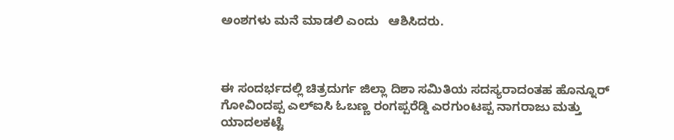ಅಂಶಗಳು ಮನೆ ಮಾಡಲಿ ಎಂದು   ಆಶಿಸಿದರು.



ಈ ಸಂದರ್ಭದಲ್ಲಿ ಚಿತ್ರದುರ್ಗ ಜಿಲ್ಲಾ ದಿಶಾ ಸಮಿತಿಯ ಸದಸ್ಯರಾದಂತಹ ಹೊನ್ನೂರ್ ಗೋವಿಂದಪ್ಪ ಎಲ್ಐಸಿ ಓಬಣ್ಣ ರಂಗಪ್ಪರೆಡ್ಡಿ ಎರಗುಂಟಪ್ಪ ನಾಗರಾಜು ಮತ್ತು ಯಾದಲಕಟ್ಟೆ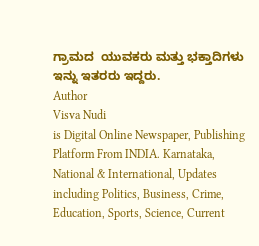ಗ್ರಾಮದ  ಯುವಕರು ಮತ್ತು ಭಕ್ತಾದಿಗಳು  ಇನ್ನು ಇತರರು ಇದ್ದರು.
Author
Visva Nudi
is Digital Online Newspaper, Publishing Platform From INDIA. Karnataka, National & International, Updates including Politics, Business, Crime, Education, Sports, Science, Current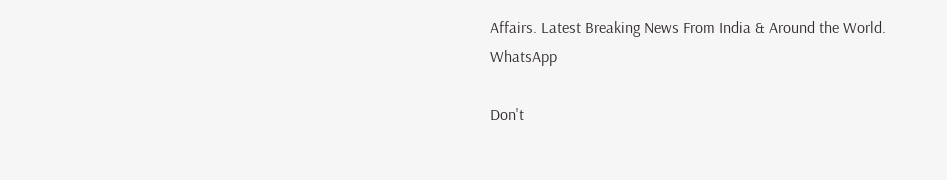Affairs. Latest Breaking News From India & Around the World.
WhatsApp

Don't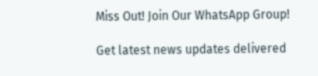Miss Out! Join Our WhatsApp Group!

Get latest news updates delivered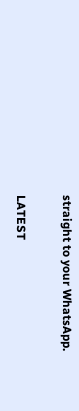straight to your WhatsApp.

LATEST